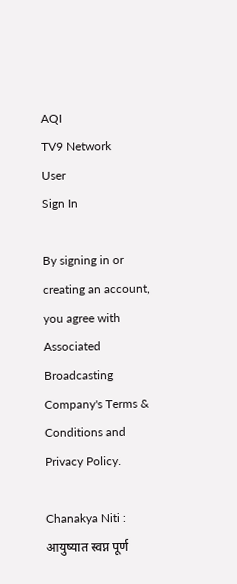AQI
TV9 Network
User
Sign In

By signing in or creating an account, you agree with Associated Broadcasting Company's Terms & Conditions and Privacy Policy.

Chanakya Niti : आयुष्यात स्वप्न पूर्ण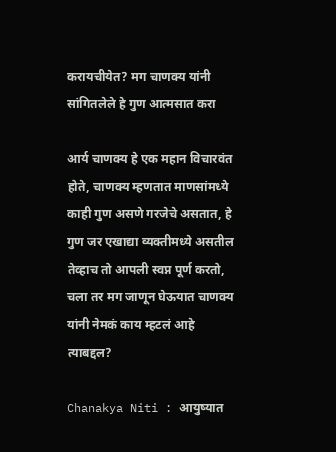करायचीयेत? मग चाणक्य यांनी सांगितलेले हे गुण आत्मसात करा

आर्य चाणक्य हे एक महान विचारवंत होते, चाणक्य म्हणतात माणसांमध्ये काही गुण असणे गरजेचे असतात, हे गुण जर एखाद्या व्यक्तीमध्ये असतील तेव्हाच तो आपली स्वप्न पूर्ण करतो, चला तर मग जाणून घेऊयात चाणक्य यांनी नेमकं काय म्हटलं आहे त्याबद्दल?

Chanakya Niti : आयुष्यात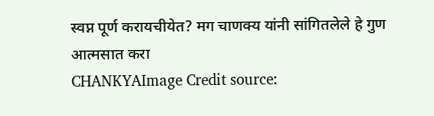स्वप्न पूर्ण करायचीयेत? मग चाणक्य यांनी सांगितलेले हे गुण आत्मसात करा
CHANKYAImage Credit source: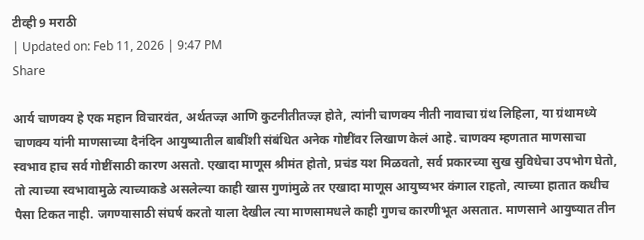टीव्ही 9 मराठी
| Updated on: Feb 11, 2026 | 9:47 PM
Share

आर्य चाणक्य हे एक महान विचारवंत, अर्थतज्ज्ञ आणि कुटनीतीतज्ज्ञ होते, त्यांनी चाणक्य नीती नावाचा ग्रंथ लिहिला, या ग्रंथामध्ये चाणक्य यांनी माणसाच्या दैनंदिन आयुष्यातील बाबींशी संबंधित अनेक गोष्टींवर लिखाण केलं आहे. चाणक्य म्हणतात माणसाचा स्वभाव हाच सर्व गोष्टींसाठी कारण असतो. एखादा माणूस श्रीमंत होतो, प्रचंड यश मिळवतो, सर्व प्रकारच्या सुख सुविधेचा उपभोग घेतो, तो त्याच्या स्वभावामुळे त्याच्याकडे असलेल्या काही खास गुणांमुळे तर एखादा माणूस आयुष्यभर कंगाल राहतो, त्याच्या हातात कधीच पैसा टिकत नाही. जगण्यासाठी संघर्ष करतो याला देखील त्या माणसामधले काही गुणच कारणीभूत असतात. माणसाने आयुष्यात तीन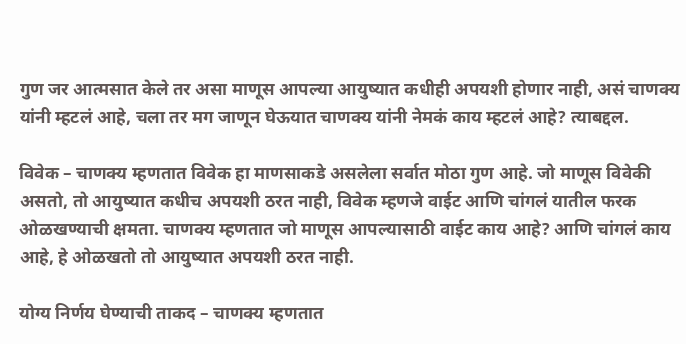गुण जर आत्मसात केले तर असा माणूस आपल्या आयुष्यात कधीही अपयशी होणार नाही, असं चाणक्य यांनी म्हटलं आहे, चला तर मग जाणून घेऊयात चाणक्य यांनी नेमकं काय म्हटलं आहे? त्याबद्दल.

विवेक – चाणक्य म्हणतात विवेक हा माणसाकडे असलेला सर्वात मोठा गुण आहे. जो माणूस विवेकी असतो, तो आयुष्यात कधीच अपयशी ठरत नाही, विवेक म्हणजे वाईट आणि चांगलं यातील फरक ओळखण्याची क्षमता. चाणक्य म्हणतात जो माणूस आपल्यासाठी वाईट काय आहे? आणि चांगलं काय आहे, हे ओळखतो तो आयुष्यात अपयशी ठरत नाही.

योग्य निर्णय घेण्याची ताकद – चाणक्य म्हणतात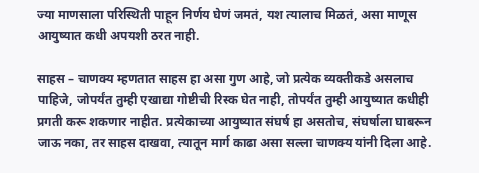ज्या माणसाला परिस्थिती पाहून निर्णय घेणं जमतं, यश त्यालाच मिळतं, असा माणूस आयुष्यात कधी अपयशी ठरत नाही.

साहस – चाणक्य म्हणतात साहस हा असा गुण आहे, जो प्रत्येक व्यक्तीकडे असलाच पाहिजे, जोपर्यंत तुम्ही एखाद्या गोष्टीची रिस्क घेत नाही, तोपर्यंत तुम्ही आयुष्यात कधीही प्रगती करू शकणार नाहीत. प्रत्येकाच्या आयुष्यात संघर्ष हा असतोच, संघर्षाला घाबरून जाऊ नका, तर साहस दाखवा, त्यातून मार्ग काढा असा सल्ला चाणक्य यांनी दिला आहे.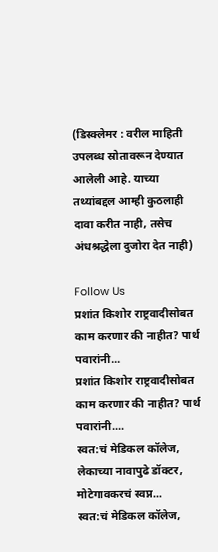(डिस्क्लेमर : वरील माहिती उपलब्ध स्रोतावरून देण्यात आलेली आहे. याच्या तथ्यांबद्दल आम्ही कुठलाही दावा करीत नाही, तसेच अंधश्रद्धेला दुजोरा देत नाही)

Follow Us
प्रशांत किशोर राष्ट्रवादीसोबत काम करणार की नाहीत? पार्थ पवारांनी...
प्रशांत किशोर राष्ट्रवादीसोबत काम करणार की नाहीत? पार्थ पवारांनी....
स्वत:चं मेडिकल कॉलेज, लेकाच्या नावापुढे डॉक्टर, मोटेगावकरचं स्वप्न...
स्वत:चं मेडिकल कॉलेज,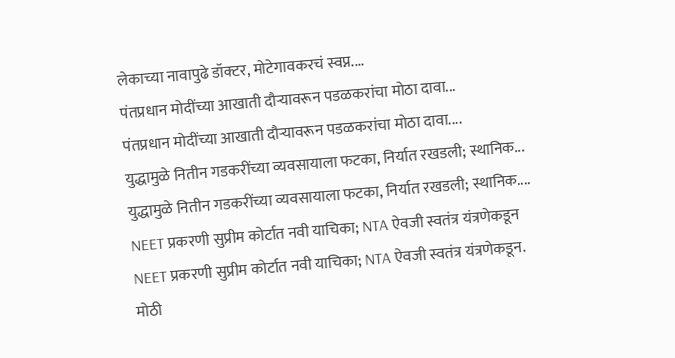लेकाच्या नावापुढे डॉक्टर, मोटेगावकरचं स्वप्न....
पंतप्रधान मोदींच्या आखाती दौऱ्यावरून पडळकरांचा मोठा दावा...
पंतप्रधान मोदींच्या आखाती दौऱ्यावरून पडळकरांचा मोठा दावा....
युद्धामुळे नितीन गडकरींच्या व्यवसायाला फटका, निर्यात रखडली; स्थानिक...
युद्धामुळे नितीन गडकरींच्या व्यवसायाला फटका, निर्यात रखडली; स्थानिक....
NEET प्रकरणी सुप्रीम कोर्टात नवी याचिका; NTA ऐवजी स्वतंत्र यंत्रणेकडून
NEET प्रकरणी सुप्रीम कोर्टात नवी याचिका; NTA ऐवजी स्वतंत्र यंत्रणेकडून.
मोठी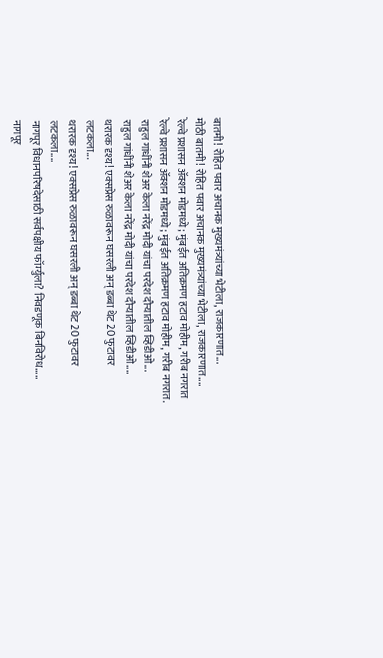बातमी! रोहित पवार अचानक मुख्यमंत्र्यांच्या भेटीला, राजकारणात...
मोठी बातमी! रोहित पवार अचानक मुख्यमंत्र्यांच्या भेटीला, राजकारणात....
रेल्वे प्रशासन ॲक्शन मोडमध्ये; मुंबईत अतिक्रमण हटाव मोहीम, गरीब नगरात
रेल्वे प्रशासन ॲक्शन मोडमध्ये; मुंबईत अतिक्रमण हटाव मोहीम, गरीब नगरात.
राहुल गांधींनी शेअर केला नरेंद्र मोदी यांचा परदेश दौऱ्यातील व्हिडीओ...
राहुल गांधींनी शेअर केला नरेंद्र मोदी यांचा परदेश दौऱ्यातील व्हिडीओ....
थरारक दृश्य! एक्सप्रेस रुळावरून घसरली अन् डब्बा थेट 20 फुटावर लटकला...
थरारक दृश्य! एक्सप्रेस रुळावरून घसरली अन् डब्बा थेट 20 फुटावर लटकला....
नागपूर विधानपरिषदेसाठी सर्वपक्षीय फॉर्म्युला? निवडणूक बिनविरोध.....
नागपूर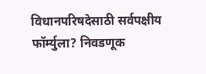विधानपरिषदेसाठी सर्वपक्षीय फॉर्म्युला? निवडणूक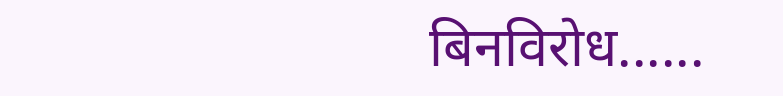बिनविरोध......